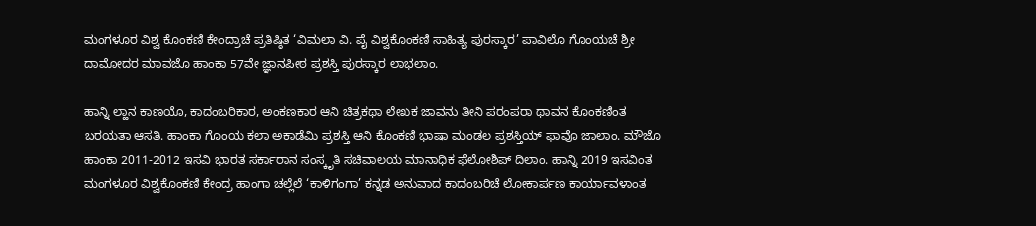ಮಂಗಳೂರ ವಿಶ್ವ ಕೊಂಕಣಿ ಕೇಂದ್ರಾಚೆ ಪ್ರತಿಷ್ಠಿತ ‘ವಿಮಲಾ ವಿ. ಪೈ ವಿಶ್ವಕೊಂಕಣಿ ಸಾಹಿತ್ಯ ಪುರಸ್ಕಾರ’ ಪಾವಿಲೊ ಗೊಂಯಚೆ ಶ್ರೀ ದಾಮೋದರ ಮಾವಜೊ ಹಾಂಕಾ 57ವೇ ಜ್ಞಾನಪೀಠ ಪ್ರಶಸ್ತಿ ಪುರಸ್ಕಾರ ಲಾಭಲಾಂ.

ಹಾನ್ನಿ ಲ್ಹಾನ ಕಾಣಯೊ, ಕಾದಂಬರಿಕಾರ, ಅಂಕಣಕಾರ ಆನಿ ಚಿತ್ರಕಥಾ ಲೇಖಕ ಜಾವನು ತೀನಿ ಪರಂಪರಾ ಥಾವನ ಕೊಂಕಣಿಂತ ಬರಯತಾ ಆಸತಿ. ಹಾಂಕಾ ಗೊಂಯ ಕಲಾ ಅಕಾಡೆಮಿ ಪ್ರಶಸ್ತಿ ಆನಿ ಕೊಂಕಣಿ ಭಾಷಾ ಮಂಡಲ ಪ್ರಶಸ್ತಿಯ್ ಫಾವೊ ಜಾಲಾಂ. ಮೌಜೊ ಹಾಂಕಾ 2011-2012 ಇಸವಿ ಭಾರತ ಸರ್ಕಾರಾನ ಸಂಸ್ಕೃತಿ ಸಚಿವಾಲಯ ಮಾನಾಧಿಕ ಫೆಲೋಶಿಪ್ ದಿಲಾಂ. ಹಾನ್ನಿ 2019 ಇಸವಿಂತ ಮಂಗಳೂರ ವಿಶ್ವಕೊಂಕಣಿ ಕೇಂದ್ರ ಹಾಂಗಾ ಚಲ್ಲೆಲೆ ‘ಕಾಳಿಗಂಗಾ’ ಕನ್ನಡ ಅನುವಾದ ಕಾದಂಬರಿಚೆ ಲೋಕಾರ್ಪಣ ಕಾರ್ಯಾವಳಾಂತ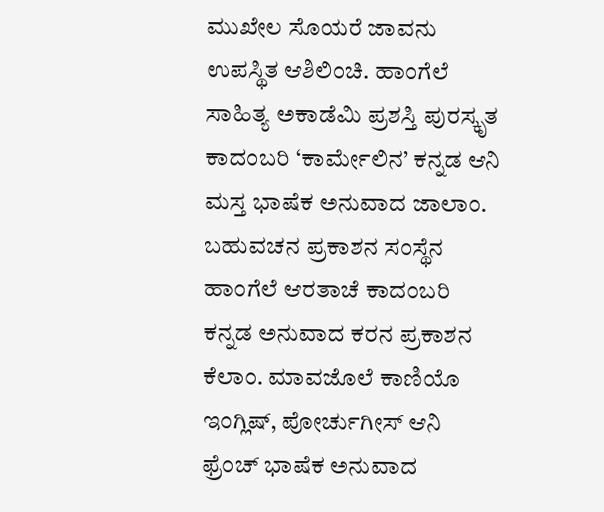ಮುಖೇಲ ಸೊಯರೆ ಜಾವನು ಉಪಸ್ಥಿತ ಆಶಿಲಿಂಚಿ. ಹಾಂಗೆಲೆ ಸಾಹಿತ್ಯ ಅಕಾಡೆಮಿ ಪ್ರಶಸ್ತಿ ಪುರಸ್ಕೃತ ಕಾದಂಬರಿ ‘ಕಾರ್ಮೇಲಿನ’ ಕನ್ನಡ ಆನಿ ಮಸ್ತ ಭಾಷೆಕ ಅನುವಾದ ಜಾಲಾಂ. ಬಹುವಚನ ಪ್ರಕಾಶನ ಸಂಸ್ಥೆನ ಹಾಂಗೆಲೆ ಆರತಾಚೆ ಕಾದಂಬರಿ ಕನ್ನಡ ಅನುವಾದ ಕರನ ಪ್ರಕಾಶನ ಕೆಲಾಂ. ಮಾವಜೊಲೆ ಕಾಣಿಯೊ ಇಂಗ್ಲಿಷ್, ಪೋರ್ಚುಗೀಸ್ ಆನಿ ಫ್ರೆಂಚ್ ಭಾಷೆಕ ಅನುವಾದ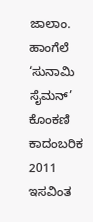ಜಾಲಾಂ.
ಹಾಂಗೆಲೆ ‘ಸುನಾಮಿ ಸೈಮನ್’ ಕೊಂಕಣಿ ಕಾದಂಬರಿಕ 2011 ಇಸವಿಂತ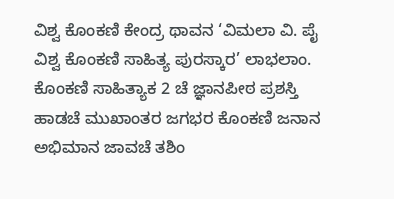ವಿಶ್ವ ಕೊಂಕಣಿ ಕೇಂದ್ರ ಥಾವನ ‘ವಿಮಲಾ ವಿ. ಪೈ ವಿಶ್ವ ಕೊಂಕಣಿ ಸಾಹಿತ್ಯ ಪುರಸ್ಕಾರ’ ಲಾಭಲಾಂ.
ಕೊಂಕಣಿ ಸಾಹಿತ್ಯಾಕ 2 ಚೆ ಜ್ಞಾನಪೀಠ ಪ್ರಶಸ್ತಿ ಹಾಡಚೆ ಮುಖಾಂತರ ಜಗಭರ ಕೊಂಕಣಿ ಜನಾನ ಅಭಿಮಾನ ಜಾವಚೆ ತಶಿಂ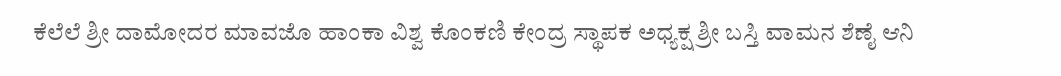ಕೆಲೆಲೆ ಶ್ರೀ ದಾಮೋದರ ಮಾವಜೊ ಹಾಂಕಾ ವಿಶ್ವ ಕೊಂಕಣಿ ಕೇಂದ್ರ ಸ್ಥಾಪಕ ಅಧ್ಯಕ್ಷ ಶ್ರೀ ಬಸ್ತಿ ವಾಮನ ಶೆಣೈ ಆನಿ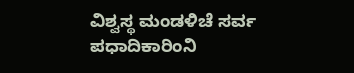ವಿಶ್ವಸ್ಥ ಮಂಡಳಿಚೆ ಸರ್ವ ಪಧಾದಿಕಾರಿಂನಿ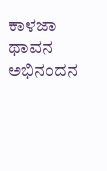ಕಾಳಜಾ ಥಾವನ ಅಭಿನಂದನ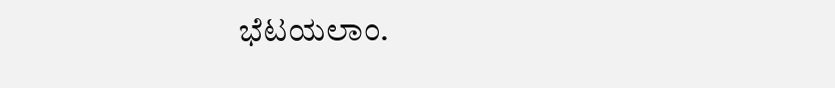ಭೆಟಯಲಾಂ.